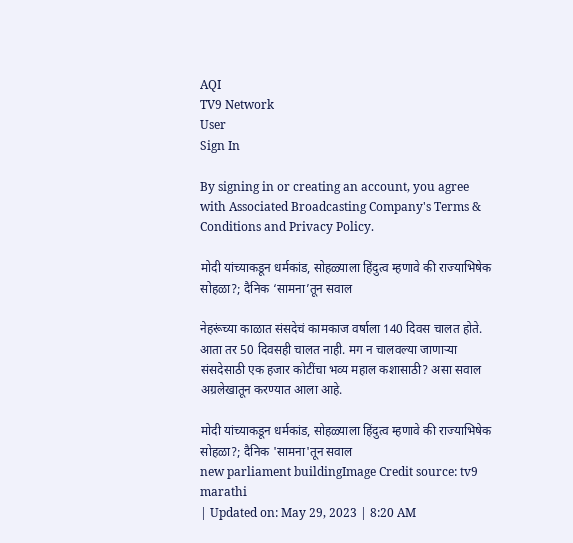AQI
TV9 Network
User
Sign In

By signing in or creating an account, you agree with Associated Broadcasting Company's Terms & Conditions and Privacy Policy.

मोदी यांच्याकडून धर्मकांड, सोहळ्याला हिंदुत्व म्हणावे की राज्याभिषेक सोहळा?; दैनिक ‘सामना’तून सवाल

नेहरूंच्या काळात संसदेचं कामकाज वर्षाला 140 दिवस चालत होते. आता तर 50 दिवसही चालत नाही. मग न चालवल्या जाणाऱ्या संसदेसाठी एक हजार कोटींचा भव्य महाल कशासाठी? असा सवाल अग्रलेखातून करण्यात आला आहे.

मोदी यांच्याकडून धर्मकांड, सोहळ्याला हिंदुत्व म्हणावे की राज्याभिषेक सोहळा?; दैनिक 'सामना'तून सवाल
new parliament buildingImage Credit source: tv9 marathi
| Updated on: May 29, 2023 | 8:20 AM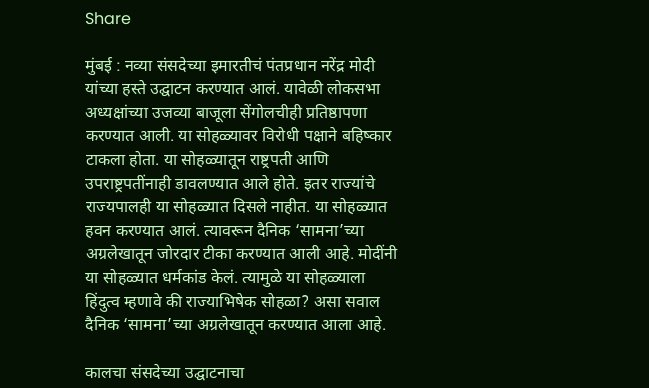Share

मुंबई : नव्या संसदेच्या इमारतीचं पंतप्रधान नरेंद्र मोदी यांच्या हस्ते उद्घाटन करण्यात आलं. यावेळी लोकसभा अध्यक्षांच्या उजव्या बाजूला सेंगोलचीही प्रतिष्ठापणा करण्यात आली. या सोहळ्यावर विरोधी पक्षाने बहिष्कार टाकला होता. या सोहळ्यातून राष्ट्रपती आणि उपराष्ट्रपतींनाही डावलण्यात आले होते. इतर राज्यांचे राज्यपालही या सोहळ्यात दिसले नाहीत. या सोहळ्यात हवन करण्यात आलं. त्यावरून दैनिक ‘सामना’च्या अग्रलेखातून जोरदार टीका करण्यात आली आहे. मोदींनी या सोहळ्यात धर्मकांड केलं. त्यामुळे या सोहळ्याला हिंदुत्व म्हणावे की राज्याभिषेक सोहळा? असा सवाल दैनिक ‘सामना’च्या अग्रलेखातून करण्यात आला आहे.

कालचा संसदेच्या उद्घाटनाचा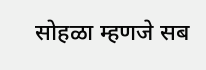सोहळा म्हणजे सब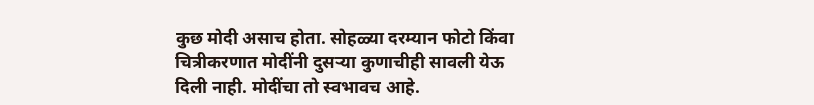कुछ मोदी असाच होता. सोहळ्या दरम्यान फोटो किंवा चित्रीकरणात मोदींनी दुसऱ्या कुणाचीही सावली येऊ दिली नाही. मोदींचा तो स्वभावच आहे.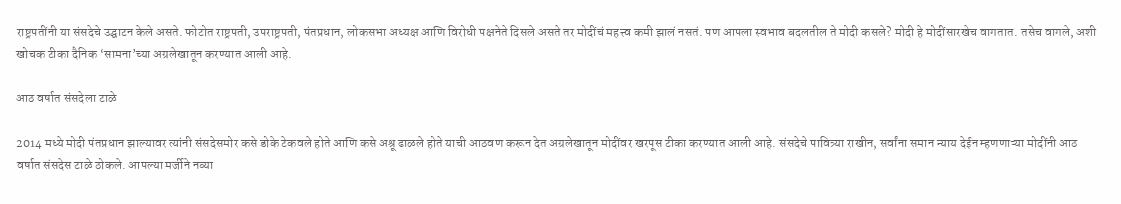राष्ट्रपतींनी या संसदेचे उद्घाटन केले असते. फोटोत राष्ट्रपती, उपराष्ट्रपती, पंतप्रधान, लोकसभा अध्यक्ष आणि विरोधी पक्षनेते दिसले असते तर मोदींचं महत्त्व कमी झालं नसतं. पण आपला स्वभाव बदलतील ते मोदी कसले? मोदी हे मोदींसारखेच वागतात. तसेच वागले, अशी खोचक टीका दैनिक ‘सामना’च्या अग्रलेखातून करण्यात आली आहे.

आठ वर्षात संसदेला टाळे

2014 मध्ये मोदी पंतप्रधान झाल्यावर त्यांनी संसदेसमोर कसे डोके टेकवले होते आणि कसे अश्रू ढाळले होते याची आठवण करून देत अग्रलेखातून मोदींवर खरपूस टीका करण्यात आली आहे. संसदेचे पावित्र्या राखीन, सर्वांना समान न्याय देईन म्हणणाऱ्या मोदींनी आठ वर्षात संसदेस टाळे ठोकले. आपल्या मर्जीने नव्या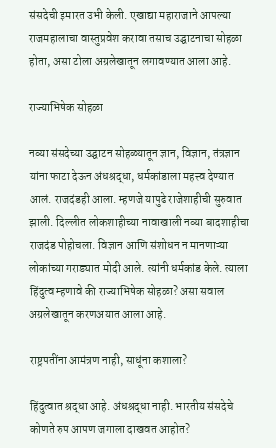संसदेची इमारत उभी केली. एखाद्या महाराजाने आपल्या राजमहालाचा वास्तुप्रवेश करावा तसाच उद्घाटनाचा सोहळा होता, असा टोला अग्रलेखातून लगावण्यात आला आहे.

राज्याभिषेक सोहळा

नव्या संसदेच्या उद्घाटन सोहळ्यातून ज्ञान, विज्ञान, तंत्रज्ञान यांना फाटा देऊन अंधश्रद्धा, धर्मकांडाला महत्त्व देण्यात आलं. राजदंडही आला. म्हणजे यापुढे राजेशाहीची सुरुवात झाली. दिल्लीत लोकशाहीच्या नावाखाली नव्या बादशाहीचा राजदंड पोहोचला. विज्ञान आणि संशोधन न मानणाऱ्या लोकांच्या गराड्यात मोदी आले. त्यांनी धर्मकांड केले. त्याला हिंदुत्व म्हणावे की राज्याभिषेक सोहळा? असा सवाल अग्रलेखातून करणअयात आला आहे.

राष्ट्रपतींना आमंत्रण नाही, साधूंना कशाला?

हिंदुत्वात श्रद्धा आहे. अंधश्रद्धा नाही. भारतीय संसदेचे कोणते रुप आपण जगाला दाखवत आहोत?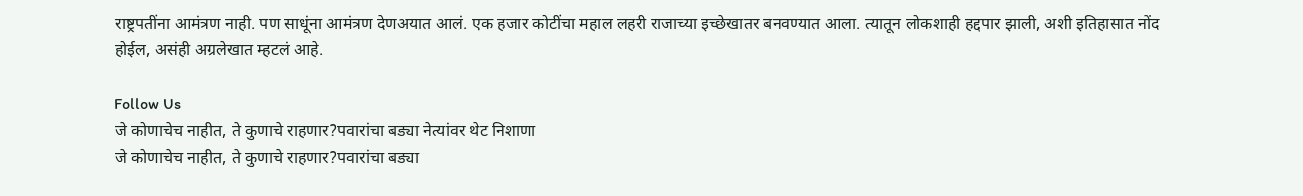राष्ट्रपतींना आमंत्रण नाही. पण साधूंना आमंत्रण देणअयात आलं. एक हजार कोटींचा महाल लहरी राजाच्या इच्छेखातर बनवण्यात आला. त्यातून लोकशाही हद्दपार झाली, अशी इतिहासात नोंद होईल, असंही अग्रलेखात म्हटलं आहे.

Follow Us
जे कोणाचेच नाहीत, ते कुणाचे राहणार?पवारांचा बड्या नेत्यांवर थेट निशाणा
जे कोणाचेच नाहीत, ते कुणाचे राहणार?पवारांचा बड्या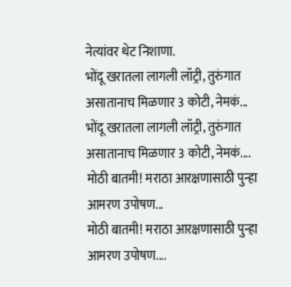नेत्यांवर थेट निशाणा.
भोंदू खरातला लागली लॉट्री, तुरुंगात असातानाच मिळणार 3 कोटी, नेमकं...
भोंदू खरातला लागली लॉट्री, तुरुंगात असातानाच मिळणार 3 कोटी, नेमकं....
मोठी बातमी! मराठा आरक्षणासाठी पुन्हा आमरण उपोषण...
मोठी बातमी! मराठा आरक्षणासाठी पुन्हा आमरण उपोषण....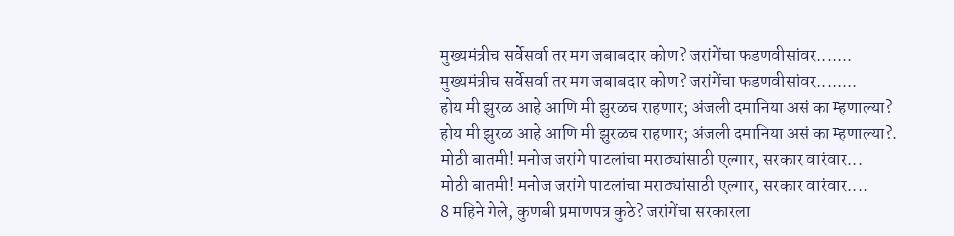मुख्यमंत्रीच सर्वेसर्वा तर मग जबाबदार कोण? जरांगेंचा फडणवीसांवर.......
मुख्यमंत्रीच सर्वेसर्वा तर मग जबाबदार कोण? जरांगेंचा फडणवीसांवर........
होय मी झुरळ आहे आणि मी झुरळच राहणार; अंजली दमानिया असं का म्हणाल्या?
होय मी झुरळ आहे आणि मी झुरळच राहणार; अंजली दमानिया असं का म्हणाल्या?.
मोठी बातमी! मनोज जरांगे पाटलांचा मराठ्यांसाठी एल्गार, सरकार वारंवार...
मोठी बातमी! मनोज जरांगे पाटलांचा मराठ्यांसाठी एल्गार, सरकार वारंवार....
8 महिने गेले, कुणबी प्रमाणपत्र कुठे? जरांगेंचा सरकारला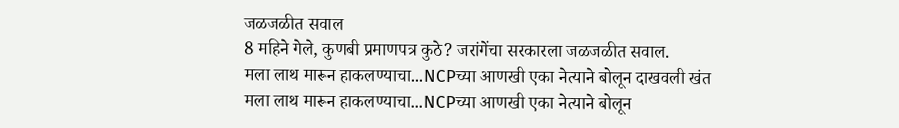जळजळीत सवाल
8 महिने गेले, कुणबी प्रमाणपत्र कुठे? जरांगेंचा सरकारला जळजळीत सवाल.
मला लाथ मारून हाकलण्याचा...NCPच्या आणखी एका नेत्याने बोलून दाखवली खंत
मला लाथ मारून हाकलण्याचा...NCPच्या आणखी एका नेत्याने बोलून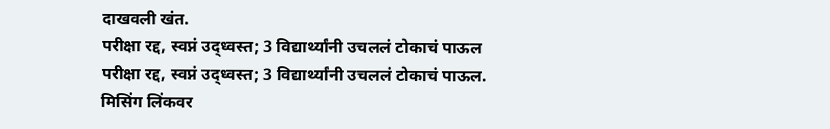दाखवली खंत.
परीक्षा रद्द, स्वप्नं उद्ध्वस्त; 3 विद्यार्थ्यांनी उचललं टोकाचं पाऊल
परीक्षा रद्द, स्वप्नं उद्ध्वस्त; 3 विद्यार्थ्यांनी उचललं टोकाचं पाऊल.
मिसिंग लिंकवर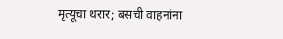मृत्यूचा थरार; बसची वाहनांना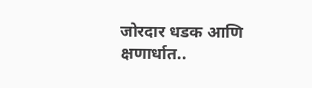जोरदार धडक आणि क्षणार्धात..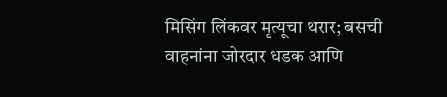मिसिंग लिंकवर मृत्यूचा थरार; बसची वाहनांना जोरदार धडक आणि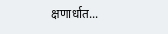क्षणार्धात...